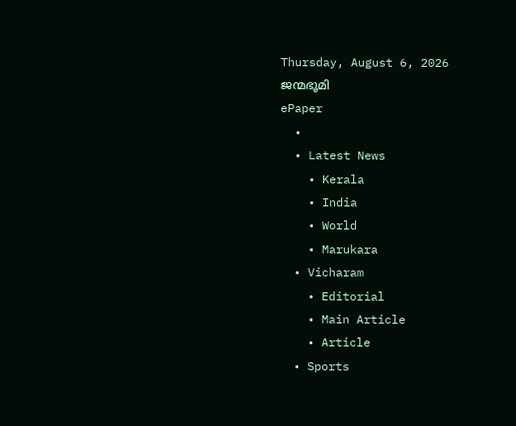Thursday, August 6, 2026
ജന്മഭൂമി
ePaper
  •
  • Latest News
    • Kerala
    • India
    • World
    • Marukara
  • Vicharam
    • Editorial
    • Main Article
    • Article
  • Sports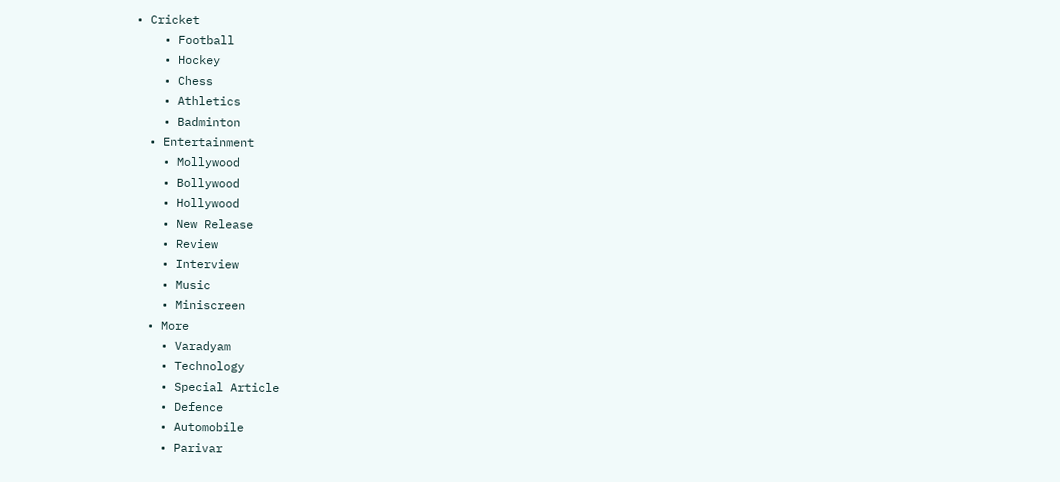• Cricket
    • Football
    • Hockey
    • Chess
    • Athletics
    • Badminton
  • Entertainment
    • Mollywood
    • Bollywood
    • Hollywood
    • New Release
    • Review
    • Interview
    • Music
    • Miniscreen
  • More
    • Varadyam
    • Technology
    • Special Article
    • Defence
    • Automobile
    • Parivar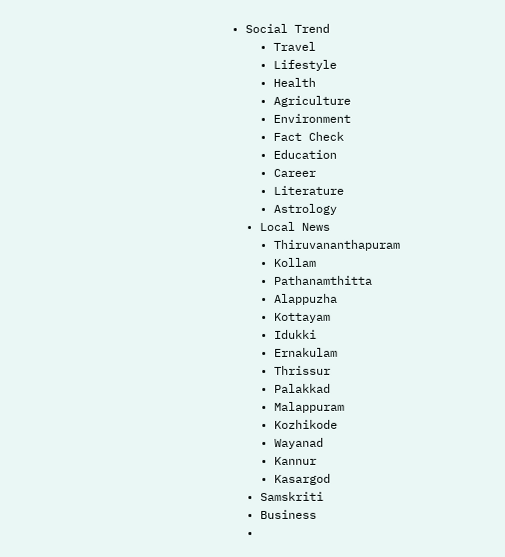• Social Trend
    • Travel
    • Lifestyle
    • Health
    • Agriculture
    • Environment
    • Fact Check
    • Education
    • Career
    • Literature
    • Astrology
  • Local News
    • Thiruvananthapuram
    • Kollam
    • Pathanamthitta
    • Alappuzha
    • Kottayam
    • Idukki
    • Ernakulam
    • Thrissur
    • Palakkad
    • Malappuram
    • Kozhikode
    • Wayanad
    • Kannur
    • Kasargod
  • Samskriti
  • Business
  •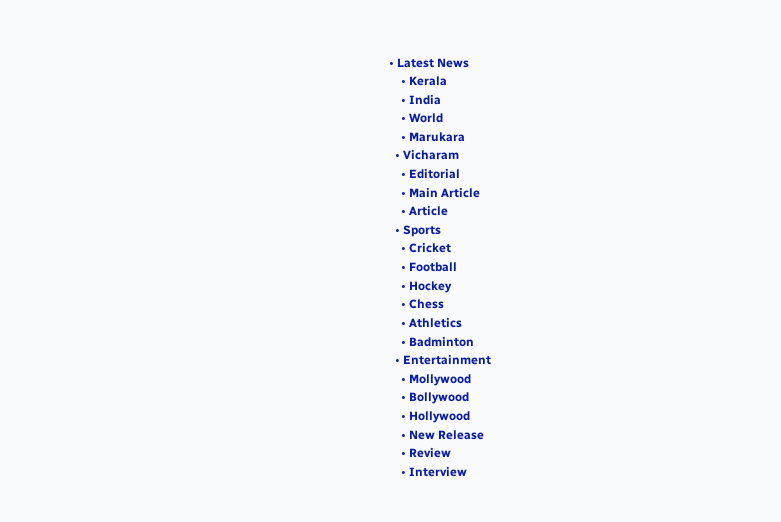• Latest News
    • Kerala
    • India
    • World
    • Marukara
  • Vicharam
    • Editorial
    • Main Article
    • Article
  • Sports
    • Cricket
    • Football
    • Hockey
    • Chess
    • Athletics
    • Badminton
  • Entertainment
    • Mollywood
    • Bollywood
    • Hollywood
    • New Release
    • Review
    • Interview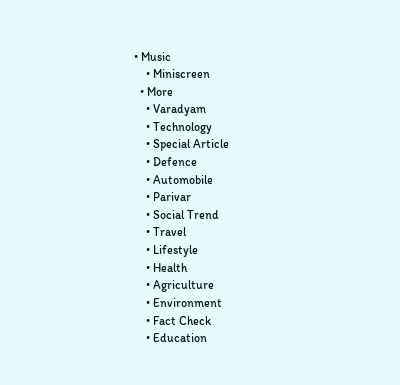• Music
    • Miniscreen
  • More
    • Varadyam
    • Technology
    • Special Article
    • Defence
    • Automobile
    • Parivar
    • Social Trend
    • Travel
    • Lifestyle
    • Health
    • Agriculture
    • Environment
    • Fact Check
    • Education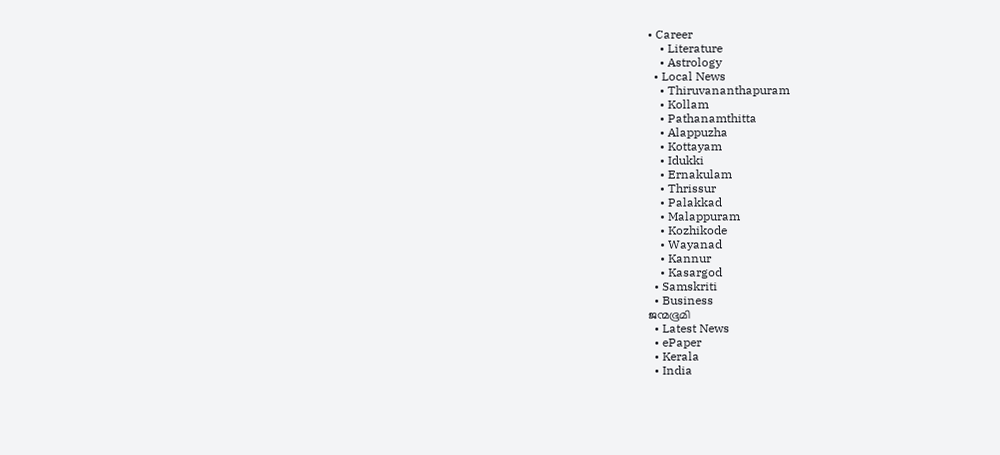• Career
    • Literature
    • Astrology
  • Local News
    • Thiruvananthapuram
    • Kollam
    • Pathanamthitta
    • Alappuzha
    • Kottayam
    • Idukki
    • Ernakulam
    • Thrissur
    • Palakkad
    • Malappuram
    • Kozhikode
    • Wayanad
    • Kannur
    • Kasargod
  • Samskriti
  • Business
ജന്മഭൂമി
  • Latest News
  • ePaper
  • Kerala
  • India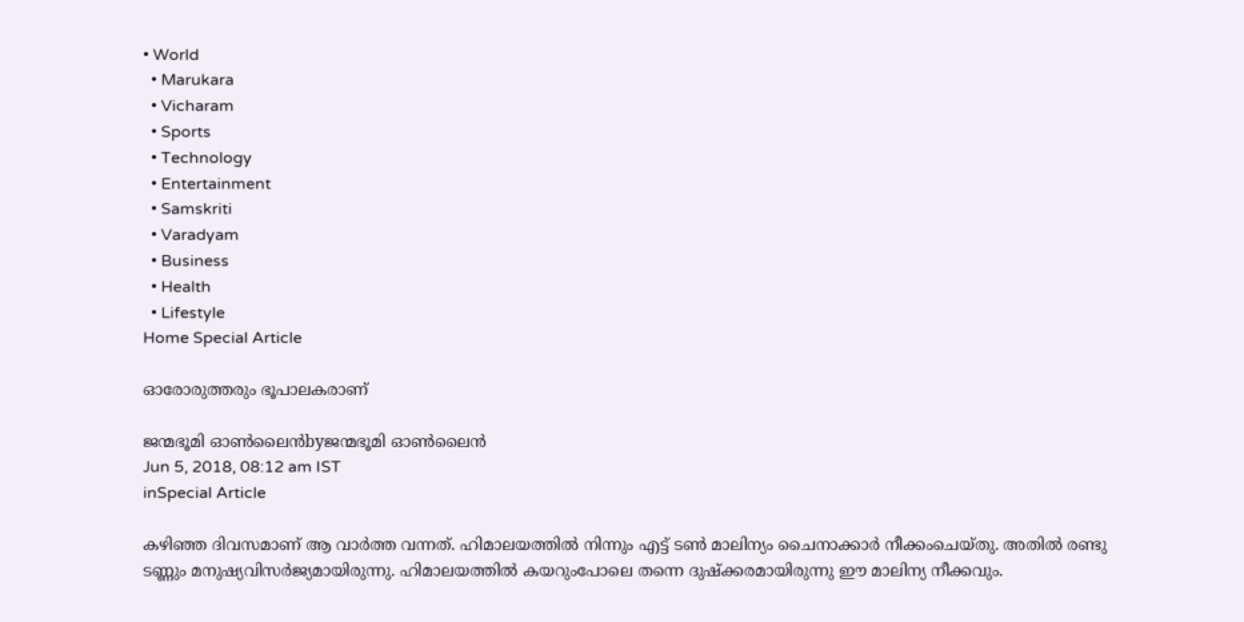• World
  • Marukara
  • Vicharam
  • Sports
  • Technology
  • Entertainment
  • Samskriti
  • Varadyam
  • Business
  • Health
  • Lifestyle
Home Special Article

ഓരോരുത്തരും ഭൂപാലകരാണ്‌

ജന്മഭൂമി ഓണ്‍ലൈന്‍byജന്മഭൂമി ഓണ്‍ലൈന്‍
Jun 5, 2018, 08:12 am IST
inSpecial Article

കഴിഞ്ഞ ദിവസമാണ് ആ വാര്‍ത്ത വന്നത്. ഹിമാലയത്തില്‍ നിന്നും എട്ട് ടണ്‍ മാലിന്യം ചൈനാക്കാര്‍ നീക്കംചെയ്തു. അതില്‍ രണ്ടു ടണ്ണും മനുഷ്യവിസര്‍ജ്യമായിരുന്നു. ഹിമാലയത്തില്‍ കയറുംപോലെ തന്നെ ദുഷ്‌ക്കരമായിരുന്നു ഈ മാലിന്യ നീക്കവും.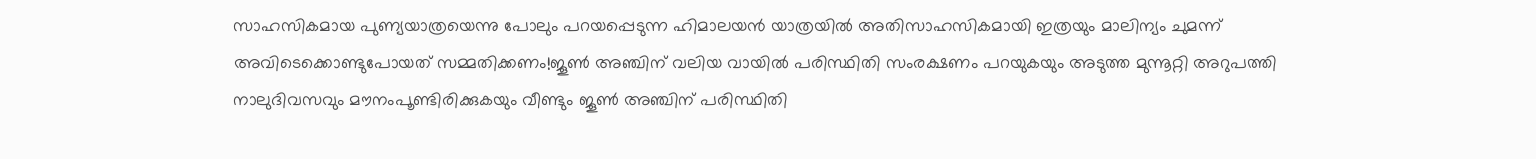സാഹസികമായ പുണ്യയാത്രയെന്നു പോലും പറയപ്പെടുന്ന ഹിമാലയന്‍ യാത്രയില്‍ അതിസാഹസികമായി ഇത്രയും മാലിന്യം ചുമന്ന് അവിടെക്കൊണ്ടുപോയത് സമ്മതിക്കണം!ജൂണ്‍ അഞ്ചിന് വലിയ വായില്‍ പരിസ്ഥിതി സംരക്ഷണം പറയുകയും അടുത്ത മുന്നൂറ്റി അറുപത്തി നാലുദിവസവും മൗനംപൂണ്ടിരിക്കുകയും വീണ്ടും ജൂണ്‍ അഞ്ചിന് പരിസ്ഥിതി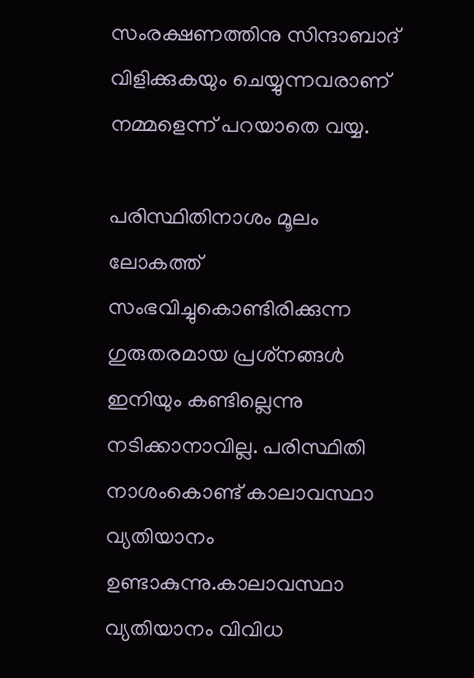സംരക്ഷണത്തിനു സിന്ദാബാദ് വിളിക്കുകയും ചെയ്യുന്നവരാണ് നമ്മളെന്ന് പറയാതെ വയ്യ.

പരിസ്ഥിതിനാശം മൂലം ലോകത്ത് സംഭവിച്ചുകൊണ്ടിരിക്കുന്ന ഗുരുതരമായ പ്രശ്‌നങ്ങള്‍ ഇനിയും കണ്ടില്ലെന്നു നടിക്കാനാവില്ല. പരിസ്ഥിതി നാശംകൊണ്ട് കാലാവസ്ഥാ വ്യതിയാനം ഉണ്ടാകുന്നു.കാലാവസ്ഥാ വ്യതിയാനം വിവിധ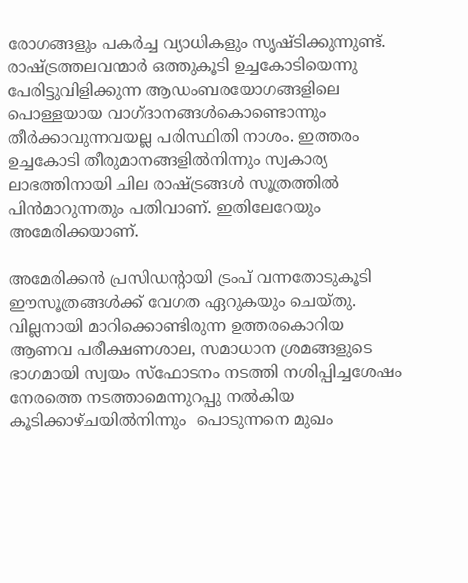രോഗങ്ങളും പകര്‍ച്ച വ്യാധികളും സൃഷ്ടിക്കുന്നുണ്ട്. രാഷ്‌ട്രത്തലവന്മാര്‍ ഒത്തുകൂടി ഉച്ചകോടിയെന്നു പേരിട്ടുവിളിക്കുന്ന ആഡംബരയോഗങ്ങളിലെ പൊള്ളയായ വാഗ്ദാനങ്ങള്‍കൊണ്ടൊന്നും തീര്‍ക്കാവുന്നവയല്ല പരിസ്ഥിതി നാശം. ഇത്തരം ഉച്ചകോടി തീരുമാനങ്ങളില്‍നിന്നും സ്വകാര്യ ലാഭത്തിനായി ചില രാഷ്‌ട്രങ്ങള്‍ സൂത്രത്തില്‍ പിന്‍മാറുന്നതും പതിവാണ്. ഇതിലേറേയും അമേരിക്കയാണ്.

അമേരിക്കന്‍ പ്രസിഡന്റായി ട്രംപ് വന്നതോടുകൂടി  ഈസൂത്രങ്ങള്‍ക്ക് വേഗത ഏറുകയും ചെയ്തു. വില്ലനായി മാറിക്കൊണ്ടിരുന്ന ഉത്തരകൊറിയ ആണവ പരീക്ഷണശാല, സമാധാന ശ്രമങ്ങളുടെ ഭാഗമായി സ്വയം സ്‌ഫോടനം നടത്തി നശിപ്പിച്ചശേഷം നേരത്തെ നടത്താമെന്നുറപ്പു നല്‍കിയ കൂടിക്കാഴ്ചയില്‍നിന്നും  പൊടുന്നനെ മുഖം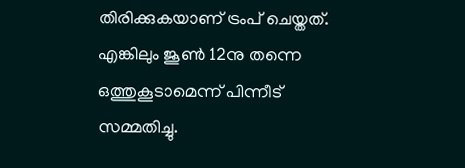തിരിക്കുകയാണ് ട്രംപ് ചെയ്തത്. എങ്കിലും ജൂണ്‍ 12നു തന്നെ ഒത്തുകൂടാമെന്ന് പിന്നീട് സമ്മതിച്ചു.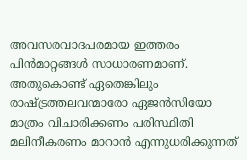അവസരവാദപരമായ ഇത്തരം പിന്‍മാറ്റങ്ങള്‍ സാധാരണമാണ്. അതുകൊണ്ട് ഏതെങ്കിലും രാഷ്‌ട്രത്തലവന്മാരോ ഏജന്‍സിയോ മാത്രം വിചാരിക്കണം പരിസ്ഥിതി മലിനീകരണം മാറാന്‍ എന്നുധരിക്കുന്നത്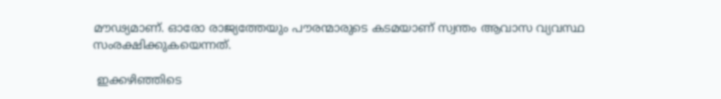മൗഢ്യമാണ്. ഓരോ രാജ്യത്തേയും പൗരന്മാരുടെ കടമയാണ് സ്വന്തം ആവാസ വ്യവസ്ഥ സംരക്ഷിക്കുകയെന്നത്.

 ഇക്കഴിഞ്ഞിടെ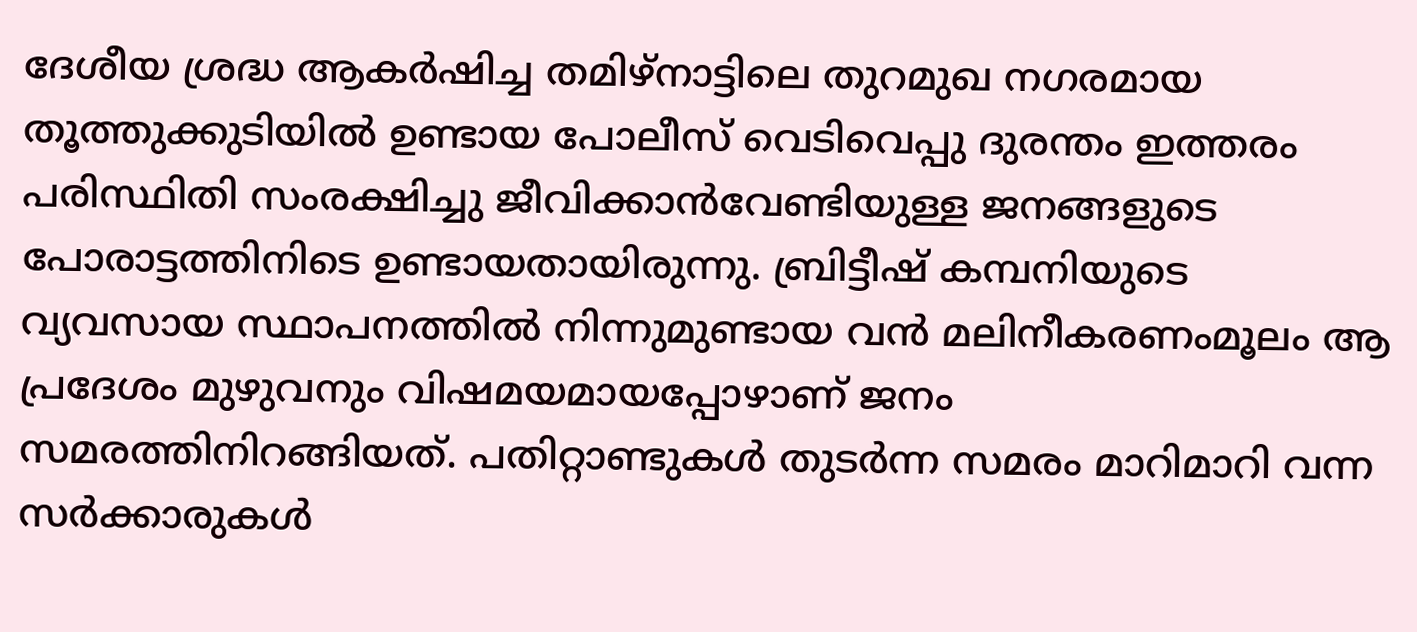ദേശീയ ശ്രദ്ധ ആകര്‍ഷിച്ച തമിഴ്‌നാട്ടിലെ തുറമുഖ നഗരമായ തൂത്തുക്കുടിയില്‍ ഉണ്ടായ പോലീസ് വെടിവെപ്പു ദുരന്തം ഇത്തരം പരിസ്ഥിതി സംരക്ഷിച്ചു ജീവിക്കാന്‍വേണ്ടിയുള്ള ജനങ്ങളുടെ പോരാട്ടത്തിനിടെ ഉണ്ടായതായിരുന്നു. ബ്രിട്ടീഷ് കമ്പനിയുടെ വ്യവസായ സ്ഥാപനത്തില്‍ നിന്നുമുണ്ടായ വന്‍ മലിനീകരണംമൂലം ആ പ്രദേശം മുഴുവനും വിഷമയമായപ്പോഴാണ് ജനം സമരത്തിനിറങ്ങിയത്. പതിറ്റാണ്ടുകള്‍ തുടര്‍ന്ന സമരം മാറിമാറി വന്ന സര്‍ക്കാരുകള്‍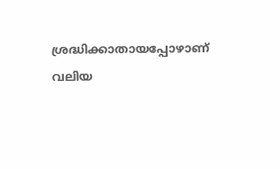ശ്രദ്ധിക്കാതായപ്പോഴാണ് വലിയ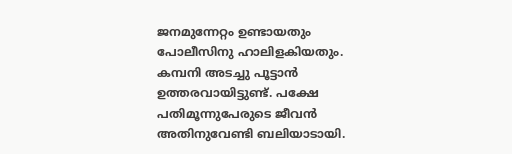ജനമുന്നേറ്റം ഉണ്ടായതും പോലീസിനു ഹാലിളകിയതും. കമ്പനി അടച്ചു പൂട്ടാന്‍ ഉത്തരവായിട്ടുണ്ട്. പക്ഷേ  പതിമൂന്നുപേരുടെ ജീവന്‍ അതിനുവേണ്ടി ബലിയാടായി.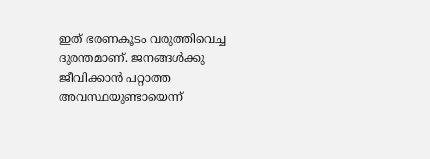ഇത് ഭരണകൂടം വരുത്തിവെച്ച ദുരന്തമാണ്. ജനങ്ങള്‍ക്കു ജീവിക്കാന്‍ പറ്റാത്ത അവസ്ഥയുണ്ടായെന്ന്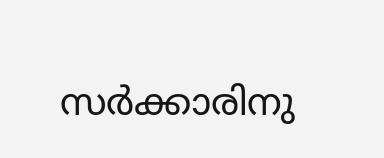സര്‍ക്കാരിനു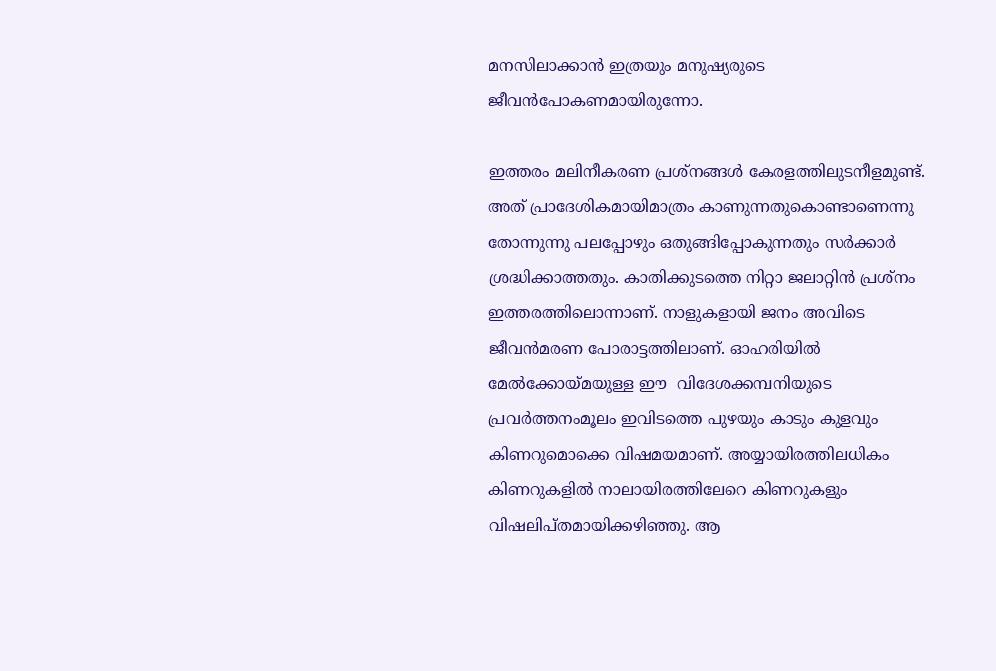മനസിലാക്കാന്‍ ഇത്രയും മനുഷ്യരുടെ ജീവന്‍പോകണമായിരുന്നോ.

ഇത്തരം മലിനീകരണ പ്രശ്‌നങ്ങള്‍ കേരളത്തിലുടനീളമുണ്ട്. അത് പ്രാദേശികമായിമാത്രം കാണുന്നതുകൊണ്ടാണെന്നു തോന്നുന്നു പലപ്പോഴും ഒതുങ്ങിപ്പോകുന്നതും സര്‍ക്കാര്‍ ശ്രദ്ധിക്കാത്തതും. കാതിക്കുടത്തെ നിറ്റാ ജലാറ്റിന്‍ പ്രശ്‌നം ഇത്തരത്തിലൊന്നാണ്. നാളുകളായി ജനം അവിടെ ജീവന്‍മരണ പോരാട്ടത്തിലാണ്. ഓഹരിയില്‍ മേല്‍ക്കോയ്‌മയുള്ള ഈ  വിദേശക്കമ്പനിയുടെ പ്രവര്‍ത്തനംമൂലം ഇവിടത്തെ പുഴയും കാടും കുളവും കിണറുമൊക്കെ വിഷമയമാണ്. അയ്യായിരത്തിലധികം കിണറുകളില്‍ നാലായിരത്തിലേറെ കിണറുകളും വിഷലിപ്തമായിക്കഴിഞ്ഞു. ആ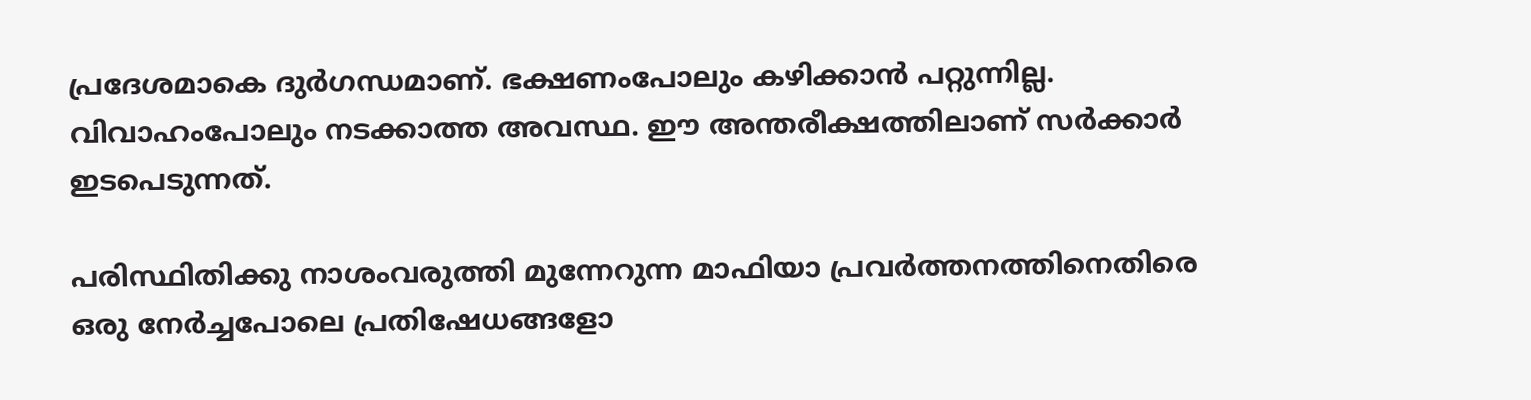പ്രദേശമാകെ ദുര്‍ഗന്ധമാണ്. ഭക്ഷണംപോലും കഴിക്കാന്‍ പറ്റുന്നില്ല. വിവാഹംപോലും നടക്കാത്ത അവസ്ഥ. ഈ അന്തരീക്ഷത്തിലാണ് സര്‍ക്കാര്‍ ഇടപെടുന്നത്.

പരിസ്ഥിതിക്കു നാശംവരുത്തി മുന്നേറുന്ന മാഫിയാ പ്രവര്‍ത്തനത്തിനെതിരെ ഒരു നേര്‍ച്ചപോലെ പ്രതിഷേധങ്ങളോ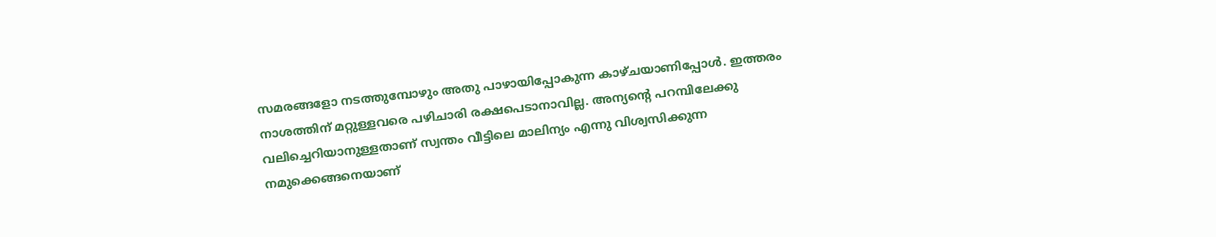സമരങ്ങളോ നടത്തുമ്പോഴും അതു പാഴായിപ്പോകുന്ന കാഴ്ചയാണിപ്പോള്‍. ഇത്തരം നാശത്തിന് മറ്റുള്ളവരെ പഴിചാരി രക്ഷപെടാനാവില്ല. അന്യന്റെ പറമ്പിലേക്കു വലിച്ചെറിയാനുള്ളതാണ് സ്വന്തം വീട്ടിലെ മാലിന്യം എന്നു വിശ്വസിക്കുന്ന നമുക്കെങ്ങനെയാണ്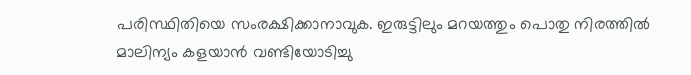പരിസ്ഥിതിയെ സംരക്ഷിക്കാനാവുക. ഇരുട്ടിലും മറയത്തും പൊതു നിരത്തില്‍ മാലിന്യം കളയാന്‍ വണ്ടിയോടിച്ചു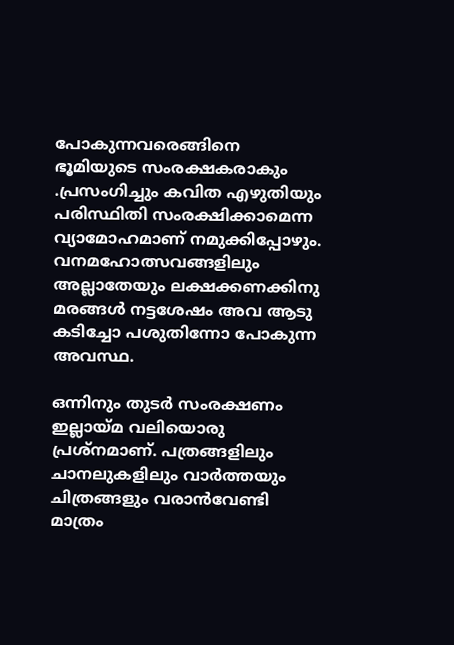പോകുന്നവരെങ്ങിനെ ഭൂമിയുടെ സംരക്ഷകരാകും .പ്രസംഗിച്ചും കവിത എഴുതിയും പരിസ്ഥിതി സംരക്ഷിക്കാമെന്ന വ്യാമോഹമാണ് നമുക്കിപ്പോഴും. വനമഹോത്സവങ്ങളിലും അല്ലാതേയും ലക്ഷക്കണക്കിനു മരങ്ങള്‍ നട്ടശേഷം അവ ആടു കടിച്ചോ പശുതിന്നോ പോകുന്ന അവസ്ഥ.

ഒന്നിനും തുടര്‍ സംരക്ഷണം ഇല്ലായ്‌മ വലിയൊരു പ്രശ്‌നമാണ്. പത്രങ്ങളിലും ചാനലുകളിലും വാര്‍ത്തയും ചിത്രങ്ങളും വരാന്‍വേണ്ടി മാത്രം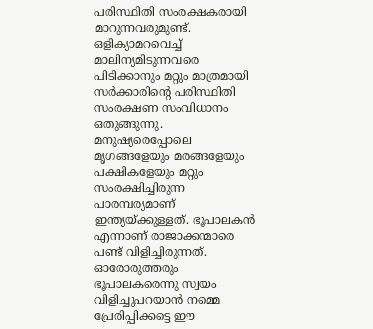പരിസ്ഥിതി സംരക്ഷകരായി മാറുന്നവരുമുണ്ട്. ഒളിക്യാമറവെച്ച് മാലിന്യമിടുന്നവരെ പിടിക്കാനും മറ്റും മാത്രമായി സര്‍ക്കാരിന്റെ പരിസ്ഥിതി സംരക്ഷണ സംവിധാനം ഒതുങ്ങുന്നു. മനുഷ്യരെപ്പോലെ മൃഗങ്ങളേയും മരങ്ങളേയും പക്ഷികളേയും മറ്റും സംരക്ഷിച്ചിരുന്ന പാരമ്പര്യമാണ് ഇന്ത്യയ്‌ക്കുള്ളത്. ഭൂപാലകന്‍ എന്നാണ് രാജാക്കന്മാരെ പണ്ട് വിളിച്ചിരുന്നത്. ഓരോരുത്തരും ഭൂപാലകരെന്നു സ്വയം വിളിച്ചുപറയാന്‍ നമ്മെ പ്രേരിപ്പിക്കട്ടെ ഈ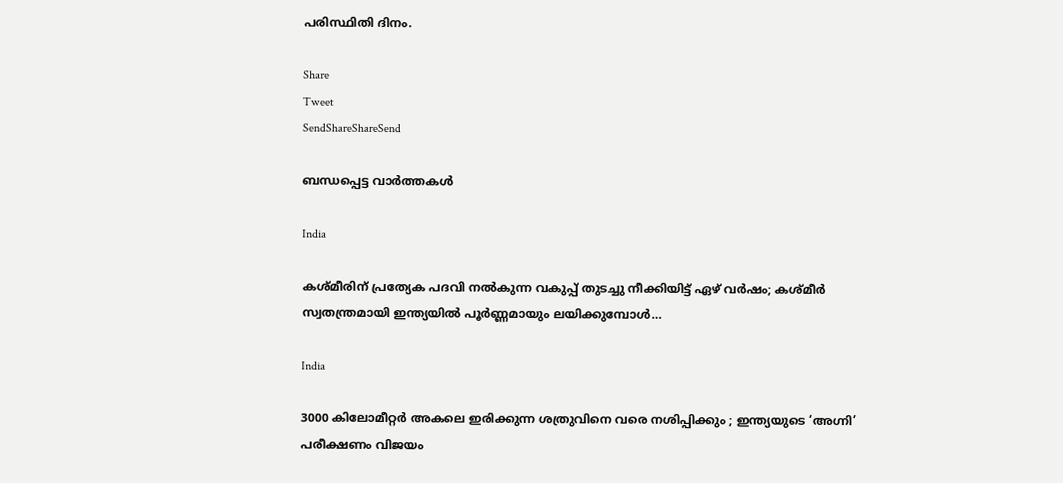പരിസ്ഥിതി ദിനം.

Share
Tweet
SendShareShareSend

ബന്ധപ്പെട്ട വാര്‍ത്തകള്‍

India

കശ്മീരിന് പ്രത്യേക പദവി നല്‍കുന്ന വകുപ്പ് തുടച്ചു നീക്കിയിട്ട് ഏഴ് വര്‍ഷം; കശ്മീര്‍ സ്വതന്ത്രമായി ഇന്ത്യയില്‍ പൂര്‍ണ്ണമായും ലയിക്കുമ്പോള്‍…

India

3000 കിലോമീറ്റർ അകലെ ഇരിക്കുന്ന ശത്രുവിനെ വരെ നശിപ്പിക്കും ; ഇന്ത്യയുടെ ‘അഗ്നി’ പരീക്ഷണം വിജയം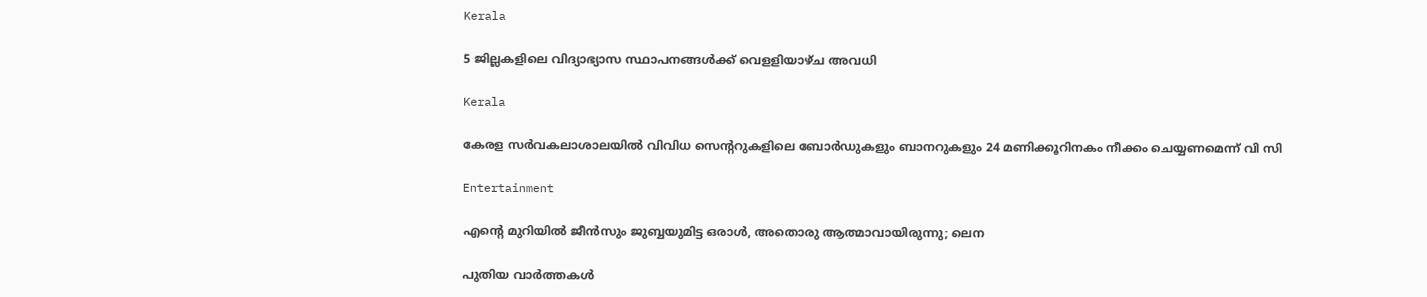Kerala

5 ജില്ലകളിലെ വിദ്യാഭ്യാസ സ്ഥാപനങ്ങള്‍ക്ക് വെളളിയാഴ്ച അവധി

Kerala

കേരള സര്‍വകലാശാലയില്‍ വിവിധ സെന്ററുകളിലെ ബോര്‍ഡുകളും ബാനറുകളും 24 മണിക്കൂറിനകം നീക്കം ചെയ്യണമെന്ന് വി സി

Entertainment

എന്റെ മുറിയിൽ ജീൻസും ജുബ്ബയുമിട്ട ഒരാൾ, അതൊരു ആത്മാവായിരുന്നു; ലെന

പുതിയ വാര്‍ത്തകള്‍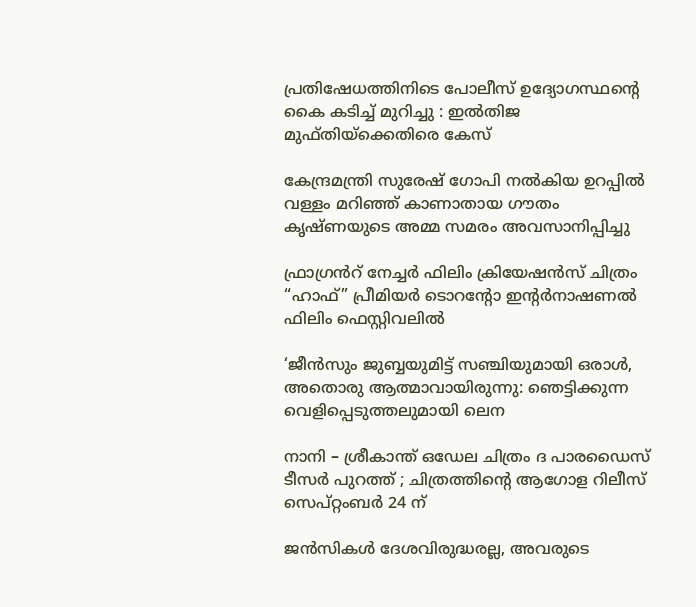പ്രതിഷേധത്തിനിടെ പോലീസ് ഉദ്യോഗസ്ഥന്റെ കൈ കടിച്ച് മുറിച്ചു : ഇൽതിജ മുഫ്തിയ്‌ക്കെതിരെ കേസ്

കേന്ദ്രമന്ത്രി സുരേഷ് ഗോപി നല്‍കിയ ഉറപ്പില്‍ വള്ളം മറിഞ്ഞ് കാണാതായ ഗൗതം കൃഷ്ണയുടെ അമ്മ സമരം അവസാനിപ്പിച്ചു

ഫ്രാഗ്രൻറ് നേച്ചർ ഫിലിം ക്രിയേഷൻസ് ചിത്രം “ഹാഫ്” പ്രീമിയർ ടൊറന്റോ ഇന്റർനാഷണൽ ഫിലിം ഫെസ്റ്റിവലിൽ

‘ജീൻസും ജുബ്ബയുമിട്ട് സഞ്ചിയുമായി ഒരാൾ, അതൊരു ആത്മാവായിരുന്നു: ഞെട്ടിക്കുന്ന വെളിപ്പെടുത്തലുമായി ലെന

നാനി – ശ്രീകാന്ത് ഒഡേല ചിത്രം ദ പാരഡൈസ് ടീസർ പുറത്ത് ; ചിത്രത്തിന്റെ ആഗോള റിലീസ് സെപ്റ്റംബർ 24 ന്

ജൻസികൾ ദേശവിരുദ്ധരല്ല, അവരുടെ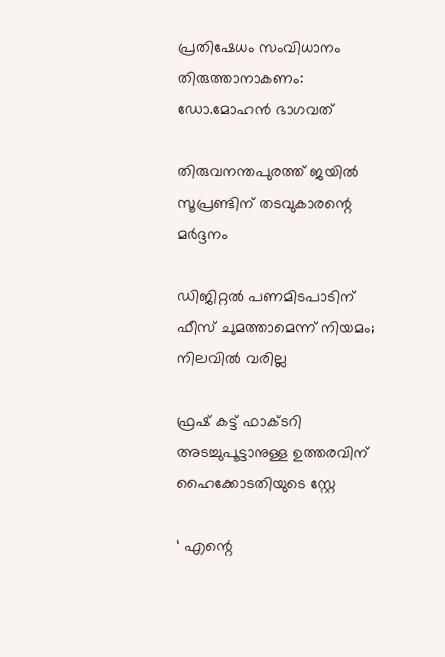പ്രതിഷേധം സംവിധാനം തിരുത്താനാകണം: ഡോ.മോഹൻ ഭാഗവത്

തിരുവനന്തപുരത്ത് ജയില്‍ സൂപ്രണ്ടിന് തടവുകാരന്റെ മര്‍ദ്ദനം

ഡിജിറ്റൽ പണമിടപാടിന് ഫീസ് ചുമത്താമെന്ന് നിയമം; നിലവിൽ വരില്ല

ഫ്രഷ് കട്ട് ഫാക്ടറി അടച്ചുപൂട്ടാനുള്ള ഉത്തരവിന് ഹൈക്കോടതിയുടെ സ്റ്റേ

‘ എന്റെ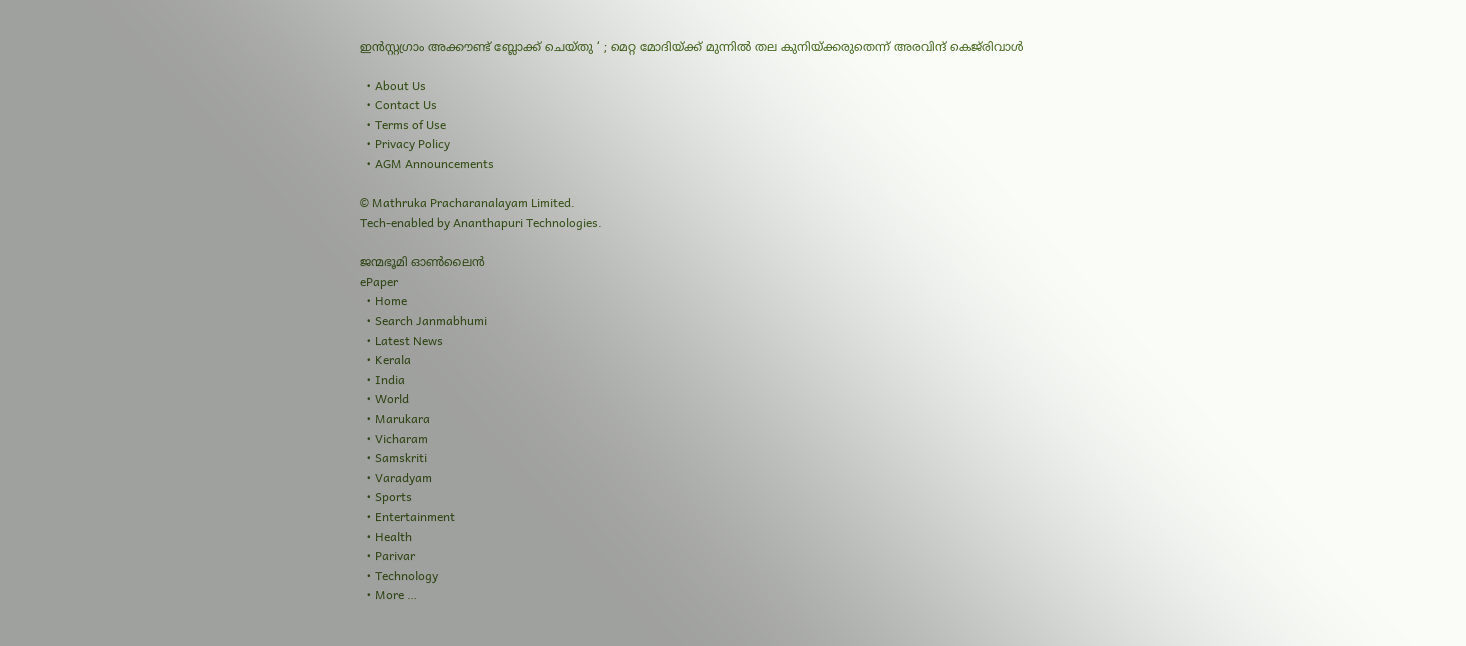ഇൻസ്റ്റഗ്രാം അക്കൗണ്ട് ബ്ലോക്ക് ചെയ്തു ‘ ; മെറ്റ മോദിയ്‌ക്ക് മുന്നിൽ തല കുനിയ്‌ക്കരുതെന്ന് അരവിന്ദ് കെജ്‌രിവാൾ

  • About Us
  • Contact Us
  • Terms of Use
  • Privacy Policy
  • AGM Announcements

© Mathruka Pracharanalayam Limited.
Tech-enabled by Ananthapuri Technologies.

ജന്മഭൂമി ഓണ്‍ലൈന്‍
ePaper
  • Home
  • Search Janmabhumi
  • Latest News
  • Kerala
  • India
  • World
  • Marukara
  • Vicharam
  • Samskriti
  • Varadyam
  • Sports
  • Entertainment
  • Health
  • Parivar
  • Technology
  • More …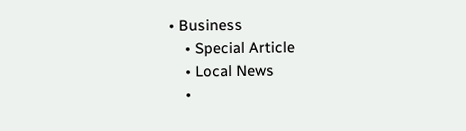• Business
    • Special Article
    • Local News
    •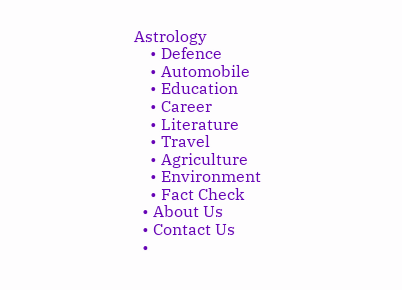Astrology
    • Defence
    • Automobile
    • Education
    • Career
    • Literature
    • Travel
    • Agriculture
    • Environment
    • Fact Check
  • About Us
  • Contact Us
  •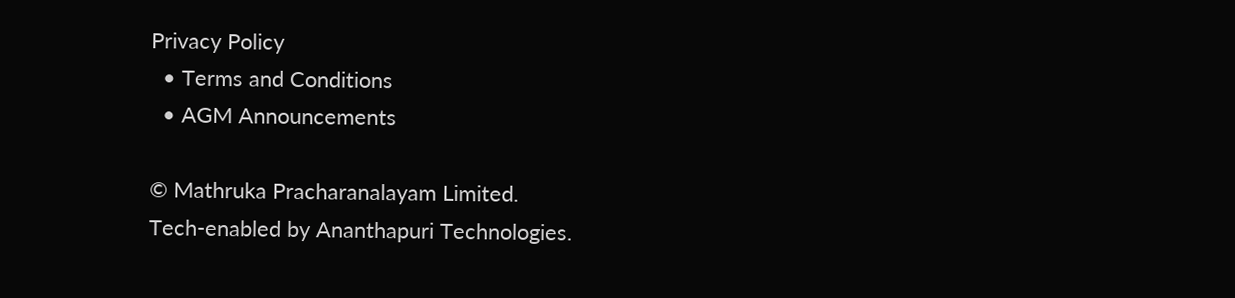Privacy Policy
  • Terms and Conditions
  • AGM Announcements

© Mathruka Pracharanalayam Limited.
Tech-enabled by Ananthapuri Technologies.